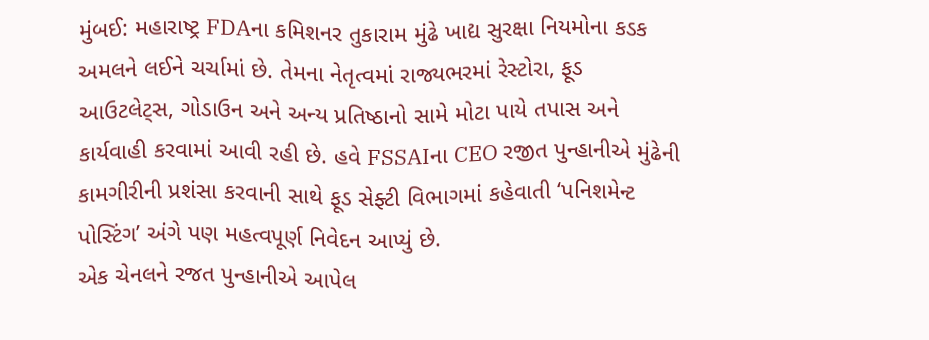મુંબઈ: મહારાષ્ટ્ર FDAના કમિશનર તુકારામ મુંઢે ખાદ્ય સુરક્ષા નિયમોના કડક અમલને લઈને ચર્ચામાં છે. તેમના નેતૃત્વમાં રાજ્યભરમાં રેસ્ટોરા, ફૂડ આઉટલેટ્સ, ગોડાઉન અને અન્ય પ્રતિષ્ઠાનો સામે મોટા પાયે તપાસ અને કાર્યવાહી કરવામાં આવી રહી છે. હવે FSSAIના CEO રજીત પુન્હાનીએ મુંઢેની કામગીરીની પ્રશંસા કરવાની સાથે ફૂડ સેફ્ટી વિભાગમાં કહેવાતી ‘પનિશમેન્ટ પોસ્ટિંગ’ અંગે પણ મહત્વપૂર્ણ નિવેદન આપ્યું છે.
એક ચેનલને રજત પુન્હાનીએ આપેલ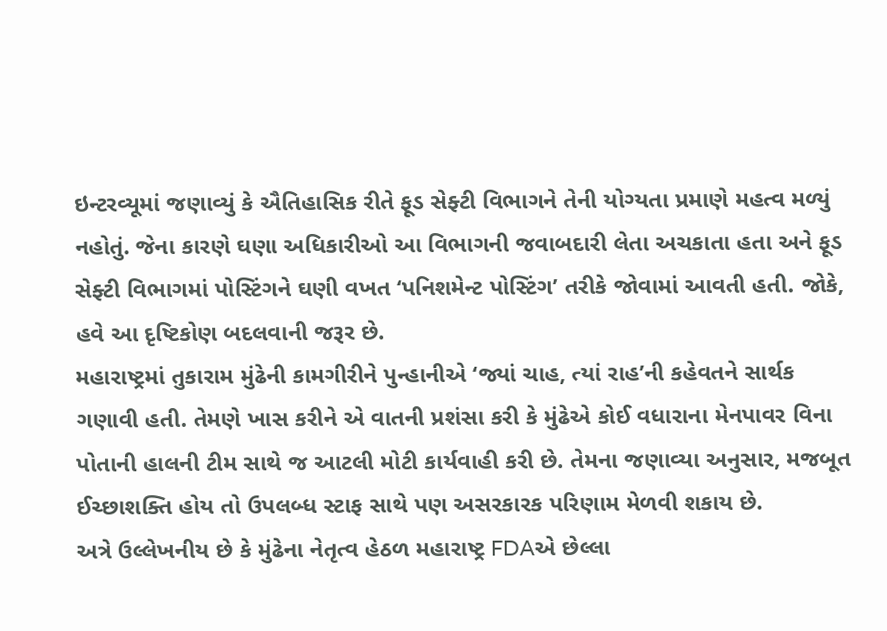ઇન્ટરવ્યૂમાં જણાવ્યું કે ઐતિહાસિક રીતે ફૂડ સેફ્ટી વિભાગને તેની યોગ્યતા પ્રમાણે મહત્વ મળ્યું નહોતું. જેના કારણે ઘણા અધિકારીઓ આ વિભાગની જવાબદારી લેતા અચકાતા હતા અને ફૂડ સેફ્ટી વિભાગમાં પોસ્ટિંગને ઘણી વખત ‘પનિશમેન્ટ પોસ્ટિંગ’ તરીકે જોવામાં આવતી હતી. જોકે, હવે આ દૃષ્ટિકોણ બદલવાની જરૂર છે.
મહારાષ્ટ્રમાં તુકારામ મુંઢેની કામગીરીને પુન્હાનીએ ‘જ્યાં ચાહ, ત્યાં રાહ’ની કહેવતને સાર્થક ગણાવી હતી. તેમણે ખાસ કરીને એ વાતની પ્રશંસા કરી કે મુંઢેએ કોઈ વધારાના મેનપાવર વિના પોતાની હાલની ટીમ સાથે જ આટલી મોટી કાર્યવાહી કરી છે. તેમના જણાવ્યા અનુસાર, મજબૂત ઈચ્છાશક્તિ હોય તો ઉપલબ્ધ સ્ટાફ સાથે પણ અસરકારક પરિણામ મેળવી શકાય છે.
અત્રે ઉલ્લેખનીય છે કે મુંઢેના નેતૃત્વ હેઠળ મહારાષ્ટ્ર FDAએ છેલ્લા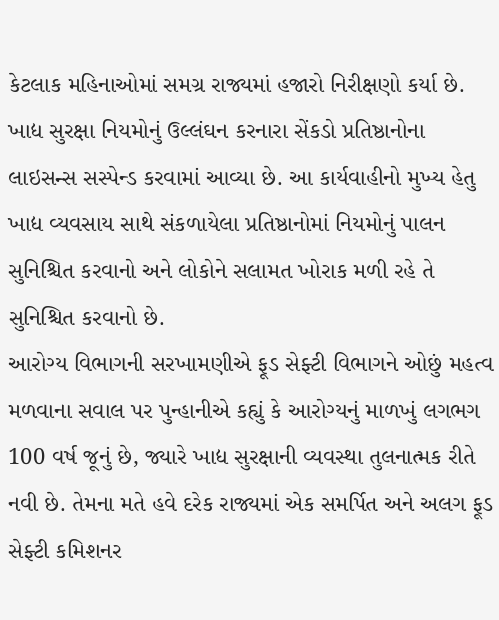કેટલાક મહિનાઓમાં સમગ્ર રાજ્યમાં હજારો નિરીક્ષણો કર્યા છે. ખાદ્ય સુરક્ષા નિયમોનું ઉલ્લંઘન કરનારા સેંકડો પ્રતિષ્ઠાનોના લાઇસન્સ સસ્પેન્ડ કરવામાં આવ્યા છે. આ કાર્યવાહીનો મુખ્ય હેતુ ખાદ્ય વ્યવસાય સાથે સંકળાયેલા પ્રતિષ્ઠાનોમાં નિયમોનું પાલન સુનિશ્ચિત કરવાનો અને લોકોને સલામત ખોરાક મળી રહે તે સુનિશ્ચિત કરવાનો છે.
આરોગ્ય વિભાગની સરખામણીએ ફૂડ સેફ્ટી વિભાગને ઓછું મહત્વ મળવાના સવાલ પર પુન્હાનીએ કહ્યું કે આરોગ્યનું માળખું લગભગ 100 વર્ષ જૂનું છે, જ્યારે ખાદ્ય સુરક્ષાની વ્યવસ્થા તુલનાત્મક રીતે નવી છે. તેમના મતે હવે દરેક રાજ્યમાં એક સમર્પિત અને અલગ ફૂડ સેફ્ટી કમિશનર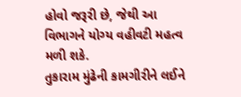હોવો જરૂરી છે, જેથી આ વિભાગને યોગ્ય વહીવટી મહત્વ મળી શકે.
તુકારામ મુંઢેની કામગીરીને લઈને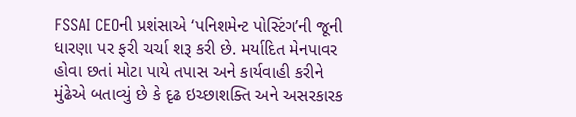FSSAI CEOની પ્રશંસાએ ‘પનિશમેન્ટ પોસ્ટિંગ’ની જૂની ધારણા પર ફરી ચર્ચા શરૂ કરી છે. મર્યાદિત મેનપાવર હોવા છતાં મોટા પાયે તપાસ અને કાર્યવાહી કરીને મુંઢેએ બતાવ્યું છે કે દૃઢ ઇચ્છાશક્તિ અને અસરકારક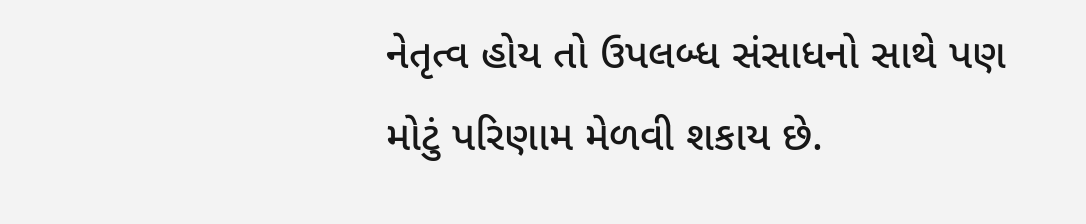નેતૃત્વ હોય તો ઉપલબ્ધ સંસાધનો સાથે પણ મોટું પરિણામ મેળવી શકાય છે.